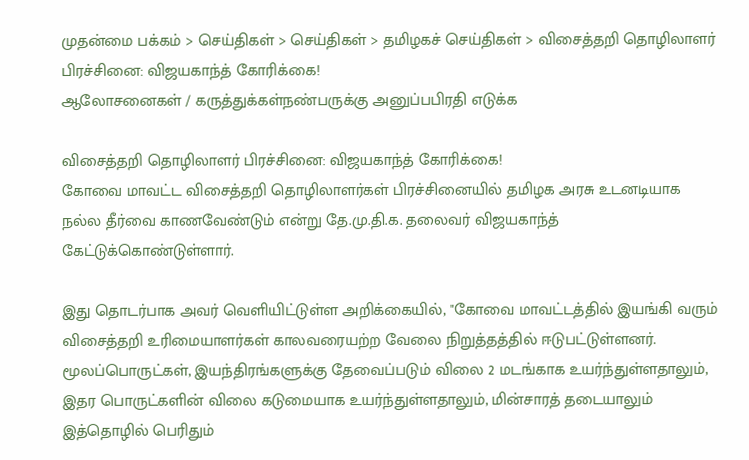முதன்மை பக்கம் > செய்திகள் > செய்திகள் > தமிழகச் செய்திகள் > விசைத்தறி தொழிலாளர் பிரச்சினை: விஜயகாந்த் கோ‌ரிக்கை!
ஆலோசனைகள் / கருத்துக்கள்நண்பருக்கு அனுப்பபிரதி எடுக்க

விசைத்தறி தொழிலாளர் பிரச்சினை: விஜயகாந்த் கோ‌ரிக்கை!
கோவை மாவட்ட விசைத்தறி தொழிலாளர்க‌ள் பிரச்சினை‌யி‌ல் தமிழக அரசு உடனடியாக நல்ல தீர்வை காணவேண்டும் என்று தே.மு.தி.க. தலைவர் விஜயகாந்த் கே‌ட்டு‌க்கொ‌ண்டு‌ள்ளா‌ர்.

இது தொடர்பாக அவ‌ர் வெளியிட்டுள்ள அறிக்கையில், "கோவை மாவட்டத்தில் இயங்கி வரும் விசைத்தறி உரிமையாளர்கள் காலவரையற்ற வேலை நிறுத்தத்தில் ஈடுபட்டுள்ளனர். மூலப்பொருட்கள், இயந்திரங்களுக்கு தேவைப்படும் விலை 2 மடங்காக உயர்ந்துள்ளதாலும், இதர பொருட்களின் விலை கடுமையாக உயர்ந்துள்ளதாலும், மின்சாரத் தடையாலும் இத்தொழில் பெரிதும்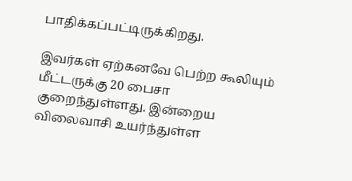பாதிக்கப்பட்டிருக்கிறது.

இவர்கள் ஏற்கனவே பெற்ற கூலியும் மீட்டருக்கு 20 பைசா குறைந்துள்ளது. இன்றைய விலைவாசி உயர்ந்துள்ள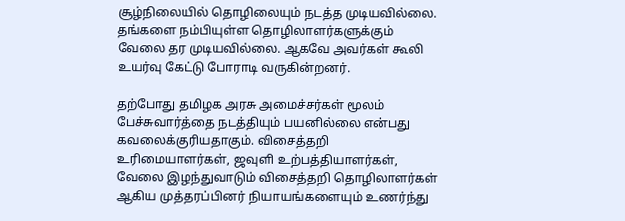சூழ்நிலையில் தொழிலையும் நடத்த முடியவில்லை. தங்களை நம்பியுள்ள தொழிலாளர்களுக்கும் வேலை தர முடியவில்லை. ஆகவே அவர்கள் கூலி உயர்வு கேட்டு போராடி வருகின்றனர்.

தற்போது தமிழக அரசு அமைச்சர்கள் மூலம் பேச்சுவார்த்தை நடத்தியும் பயனில்லை என்பது கவலைக்குரியதாகும். விசைத்தறி உரிமையாளர்கள், ஜவுளி உற்பத்தியாளர்கள், வேலை இழந்துவாடும் விசைத்தறி தொழிலாளர்கள் ஆகிய முத்தரப்பினர் நியாயங்களையும் உணர்ந்து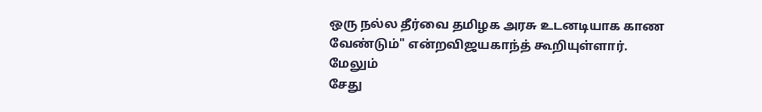ஒரு நல்ல தீர்வை தமிழக அரசு உடனடியாக காண வேண்டும்" எ‌ன்றவிஜயகாந்த் கூறியு‌ள்ளா‌ர்.
மேலும்
சேது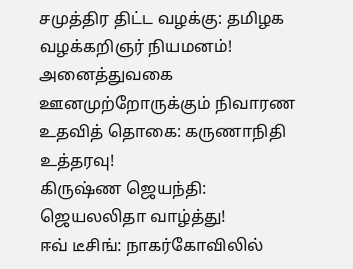சமுத்திர திட்ட வழக்கு: த‌மிழக‌ வழ‌க்க‌றிஞ‌ர் நியமனம்!
அனைத்துவகை ஊனமுற்றோருக்கும் நிவாரண உத‌வி‌த் தொகை: கருணாநிதி உ‌த்தரவு!
கிருஷ்ண ஜெயந்தி: ஜெயலலிதா வாழ்த்து!
ஈ‌வ் டீ‌சி‌ங்: நாக‌ர்கோ‌வி‌‌லி‌ல்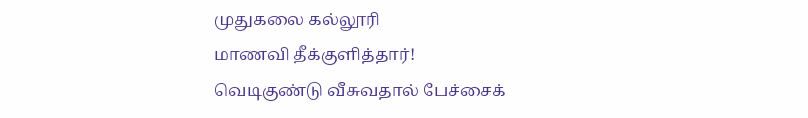முதுகலை க‌ல்லூ‌‌ரி மாண‌வி ‌தீ‌க்கு‌ளி‌த்தா‌ர்!
வெடிகு‌ண்டு ‌வீசுவதா‌ல் பே‌ச்சை‌க்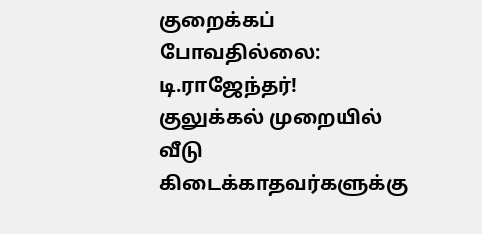குறை‌க்க‌ப் போவதில்லை: டி.ராஜேந்தர்!
குலுக்கல் முறை‌யி‌ல் வீடு கிடைக்காதவர்களுக்கு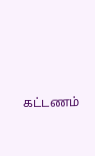கட்டணம்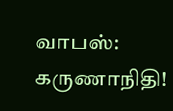வாப‌ஸ்: கருணாநிதி!